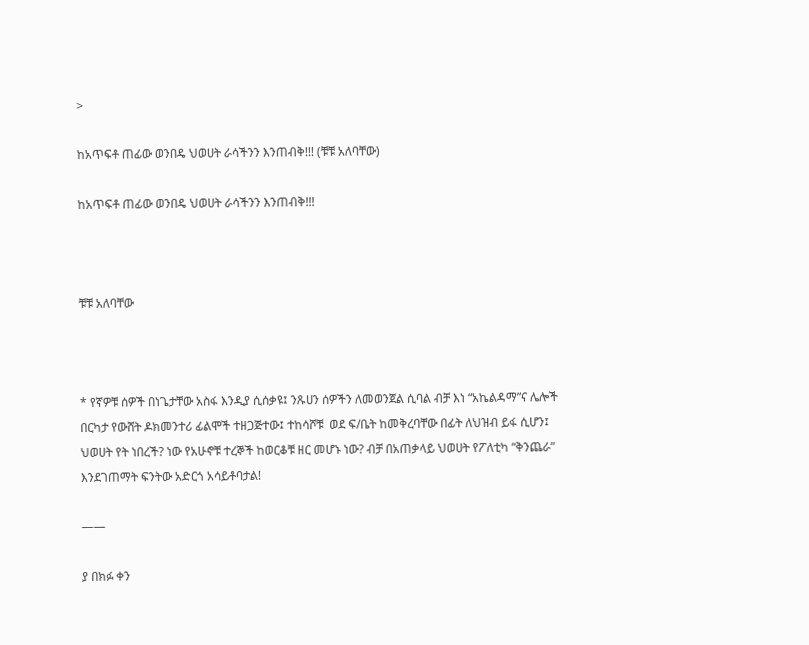>

ከአጥፍቶ ጠፊው ወንበዴ ህወሀት ራሳችንን እንጠብቅ!!! (ቹቹ አለባቸው)

ከአጥፍቶ ጠፊው ወንበዴ ህወሀት ራሳችንን እንጠብቅ!!!



ቹቹ አለባቸው



* የኛዎቹ ሰዎች በነጌታቸው አስፋ እንዲያ ሲሰቃዩ፤ ንጹሀን ሰዎችን ለመወንጀል ሲባል ብቻ እነ “አኬልዳማ”ና ሌሎች በርካታ የውሸት ዶክመንተሪ ፊልሞች ተዘጋጅተው፤ ተከሳሾቹ  ወደ ፍ/ቤት ከመቅረባቸው በፊት ለህዝብ ይፋ ሲሆን፤ ህወሀት የት ነበረች? ነው የአሁኖቹ ተረኞች ከወርቆቹ ዘር መሆኑ ነው? ብቻ በአጠቃላይ ህወሀት የፖለቲካ “ቅንጨራ”  እንደገጠማት ፍንትው አድርጎ አሳይቶባታል!

——

ያ በክፉ ቀን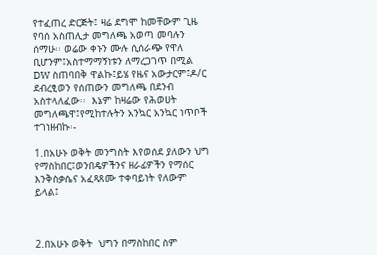የተፈጠረ ድርጅት፤ ዛሬ ደግሞ ከመቸውም ጊዜ የባሰ አስጠሊታ መግለጫ አወጣ መባሉን ሰማሁ፡፡ ወሬው ቀኑን ሙሉ ሲሰራጭ የዋለ ቢሆንም፤አስተማማኝነቱን ለማረጋገጥ በሚል DW ስጠባበቅ ዋልኩ፤ይሄ የዜና አውታርም፤ዶ/ር ደብረፂወን የሰጠውን መግለጫ በደንብ አስተላለፈው፡፡  እኔም ከዛሬው የሕወሀት መግለጫዋ፤የሚከተሉትን አንኳር አንኳር ነጥቦች ተገነዘብኩ፡-

1.በአሁኑ ወቅት መንግስት እየወሰደ ያለውን ህግ የማስከበር፤ወንበዴዎችንና ዘራፊዎችን የማሰር እንቅስቃሴና አፈጻጸሙ ተቀባይነት የለውም ይላል፤



2.በአሁኑ ወቅት  ህግን በማስከበር ስም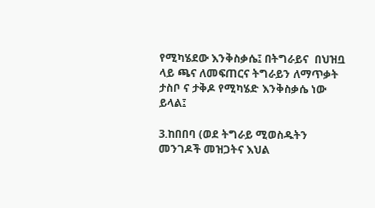የሚካሄደው እንቅስቃሴ፤ በትግራይና  በህዝቧ ላይ ጫና ለመፍጠርና ትግራይን ለማጥቃት ታስቦ ና ታቅዶ የሚካሄድ እንቅስቃሴ ነው ይላል፤

3.ከበበባ (ወደ ትግራይ ሚወስዱትን መንገዶች መዝጋትና እህል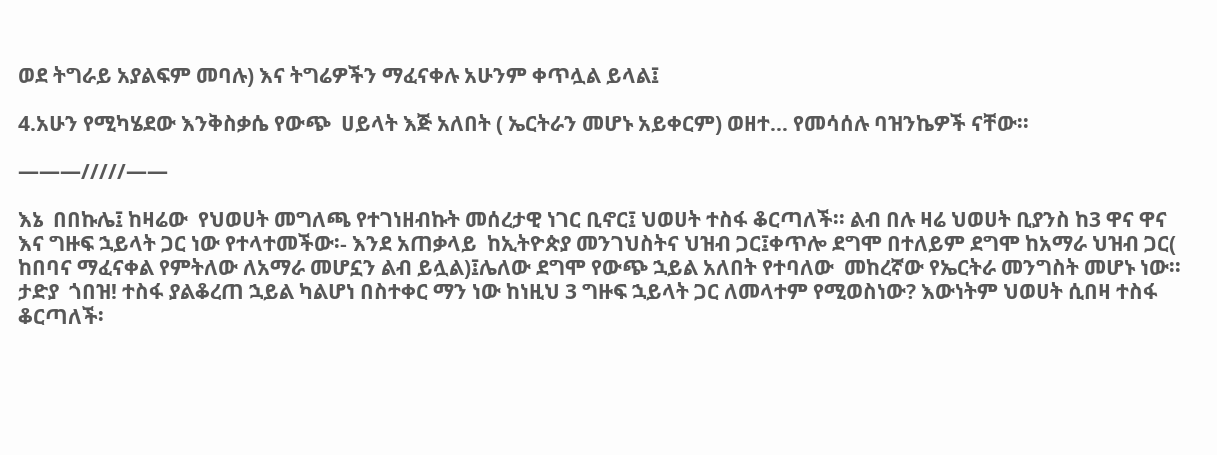ወደ ትግራይ አያልፍም መባሉ) እና ትግሬዎችን ማፈናቀሉ አሁንም ቀጥሏል ይላል፤

4.አሁን የሚካሄደው እንቅስቃሴ የውጭ  ሀይላት እጅ አለበት ( ኤርትራን መሆኑ አይቀርም) ወዘተ… የመሳሰሉ ባዝንኬዎች ናቸው፡፡

———/////——

እኔ  በበኩሌ፤ ከዛሬው  የህወሀት መግለጫ የተገነዘብኩት መሰረታዊ ነገር ቢኖር፤ ህወሀት ተስፋ ቆርጣለች፡፡ ልብ በሉ ዛሬ ህወሀት ቢያንስ ከ3 ዋና ዋና እና ግዙፍ ኋይላት ጋር ነው የተላተመችው፡- እንደ አጠቃላይ  ከኢትዮጵያ መንገህስትና ህዝብ ጋር፤ቀጥሎ ደግሞ በተለይም ደግሞ ከአማራ ህዝብ ጋር( ከበባና ማፈናቀል የምትለው ለአማራ መሆኗን ልብ ይሏል)፤ሌለው ደግሞ የውጭ ኋይል አለበት የተባለው  መከረኛው የኤርትራ መንግስት መሆኑ ነው፡፡ ታድያ  ጎበዝ! ተስፋ ያልቆረጠ ኋይል ካልሆነ በስተቀር ማን ነው ከነዚህ 3 ግዙፍ ኋይላት ጋር ለመላተም የሚወስነው? እውነትም ህወሀት ሲበዛ ተስፋ ቆርጣለች፡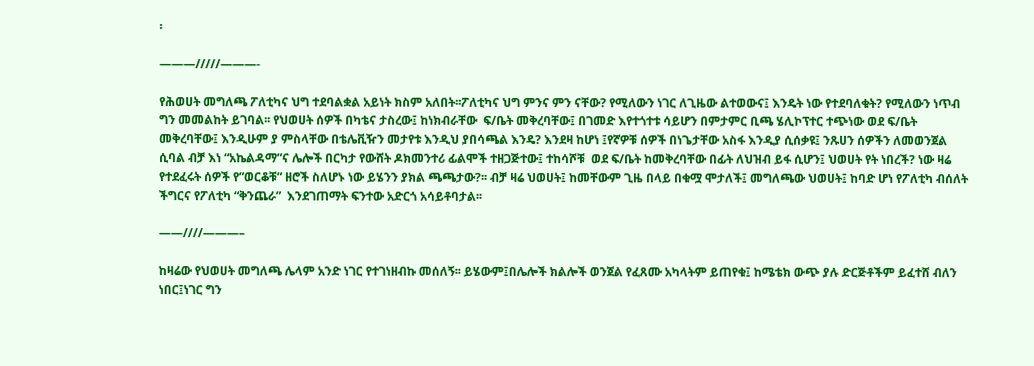፡

———/////———-

የሕወሀት መግለጫ ፖለቲካና ህግ ተደባልቋል አይነት ክስም አለበት፡፡ፖለቲካና ህግ ምንና ምን ናቸው? የሚለውን ነገር ለጊዜው ልተወውና፤ እንዴት ነው የተደባለቁት? የሚለውን ነጥብ ግን መመልከት ይገባል፡፡ የህወሀት ሰዎች በካቴና ታስረው፤ ከነክብራቸው  ፍ/ቤት መቅረባቸው፤ በገመድ እየተጎተቱ ሳይሆን በምታምር ቢጫ ሄሊኮፕተር ተጭነው ወደ ፍ/ቤት መቅረባቸው፤ እንዲሁም ያ ምስላቸው በቴሌቪዥን መታየቱ እንዲህ ያበሳጫል እንዴ? እንደዛ ከሆነ ፤የኛዎቹ ሰዎች በነጌታቸው አስፋ እንዲያ ሲሰቃዩ፤ ንጹሀን ሰዎችን ለመወንጀል ሲባል ብቻ እነ “አኬልዳማ”ና ሌሎች በርካታ የውሸት ዶክመንተሪ ፊልሞች ተዘጋጅተው፤ ተከሳሾቹ  ወደ ፍ/ቤት ከመቅረባቸው በፊት ለህዝብ ይፋ ሲሆን፤ ህወሀት የት ነበረች? ነው ዛሬ የተደፈሩት ሰዎች የ”ወርቆቹ” ዘሮች ስለሆኑ ነው ይሄንን ያክል ጫጫታው?፡፡ ብቻ ዛሬ ህወሀት፤ ከመቸውም ጊዜ በላይ በቁሟ ሞታለች፤ መግለጫው ህወሀት፤ ከባድ ሆነ የፖለቲካ ብሰለት ችግርና የፖለቲካ “ቅንጨራ”  እንደገጠማት ፍንተው አድርጎ አሳይቶባታል፡፡

——////———–

ከዛሬው የህወሀት መግለጫ ሌላም አንድ ነገር የተገነዘብኩ መሰለኝ፡፡ ይሄውም፤በሌሎች ክልሎች ወንጀል የፈጸሙ አካላትም ይጠየቁ፤ ከሜቴክ ውጭ ያሉ ድርጅቶችም ይፈተሸ ብለን ነበር፤ነገር ግን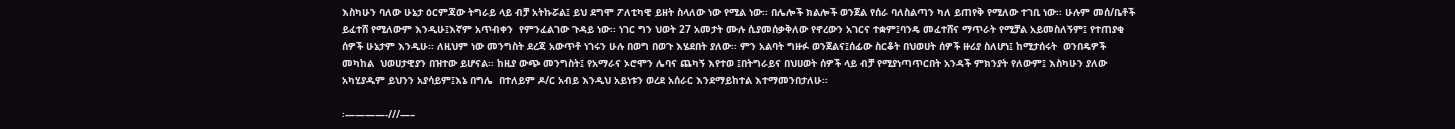እስካሁን ባለው ሁኔታ ዕርምጃው ትግራይ ላይ ብቻ አትኩሯል፤ ይህ ደግሞ ፖለቲካዊ ይዘት ስላለው ነው የሚል ነው፡፡ በሌሎች ክልሎች ወንጀል የሰራ ባለስልጣን ካለ ይጠየቅ የሚለው ተገቢ ነው፡፡ ሁሉም መሰ/ቤቶች ይፈተሸ የሚለውም እንዲሁ፤እኛም አጥብቀን  የምንፈልገው ጉዳይ ነው፡፡ ነገር ግን ህወት 27 አመታት ሙሉ ሲያመሰቃቅለው የኖረውን አገርና ተቋም፤ባንዴ መፈተሸና ማጥራት የሚቻል አይመስለኝም፤ የተጠያቂ ሰዎች ሁኔታም እንዲሁ፡፡ ለዚህም ነው መንግስት ደረጃ አውጥቶ ነገሩን ሁሉ በወግ በወጉ እሄደበት ያለው፡፡ ምን አልባት ግዙፉ ወንጀልና፤ሰፊው ስርቆት በህወሀት ሰዎች ዙሪያ ስለሆነ፤ ከሚታሰሩት  ወንበዴዎች መካከል  ህወሀታዊያን በዝተው ይሆናል፡፡ ከዚያ ውጭ መንግስት፤ የአማራና ኦሮሞን ሌባና ጨካኝ እየተወ ፤በትግራይና በህሀወት ሰዎች ላይ ብቻ የሚያነጣጥርበት አንዳች ምክንያት የለውም፤ እስካሁን ያለው አካሂያዱም ይህንን አያሳይም፤እኔ በግሌ  በተለይም ዶ/ር አብይ እንዲህ አይነቱን ወረደ አሰራር እንደማይከተል እተማመንበታለሁ፡፡

፡————-///—–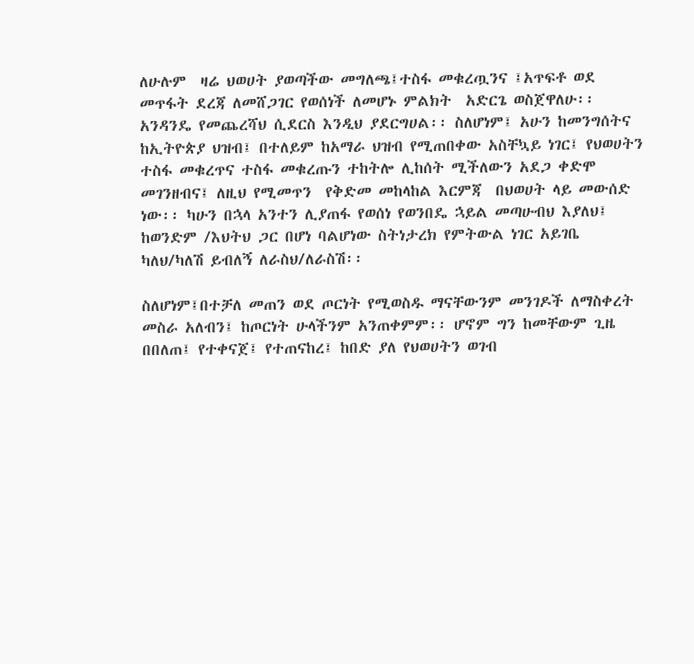ለሁሉም  ዛሬ ህወሀት ያወጣችው መግለጫ፤ተስፋ መቁረጧንና ፤አጥፍቶ ወደ መጥፋት ደረጃ ለመሸጋገር የወሰነች ለመሆኑ ምልክት  አድርጌ ወስጀዋለሁ፡፡ አንዳንዴ የመጨረሻህ ሲደርስ እንዲህ ያደርግሀል፡፡ ስለሆነም፤ አሁን ከመንግሰትና ከኢትዮጵያ ህዝብ፤ በተለይም ከአማራ ህዝብ የሚጠበቀው አስቸኳይ ነገር፤ የህወሀትን ተስፋ መቁረጥና ተስፋ መቁረጡን ተከትሎ ሊከሰት ሚችለውን አደጋ ቀድሞ መገንዘብና፤ ለዚህ የሚመጥን  የቅድመ መከላከል እርምጃ  በህወሀት ላይ መውሰድ ነው፡፡ ካሁን በኋላ አንተን ሊያጠፋ የወሰነ የወንበዴ ኋይል መጣሁብህ እያለህ፤ ከወንድም /እህትህ ጋር በሆነ ባልሆነው ስትነታረክ የምትውል ነገር አይገቤ ካለህ/ካለሽ ይብለኝ ለራስህ/ለራስሽ፡፡

ስለሆነም፤በተቻለ መጠን ወደ ጦርነት የሚወስዱ ማናቸውንም መንገዶች ለማስቀረት መስራ አለብን፤ ከጦርነት ሁላችንም አንጠቀምም፡፡ ሆኖም ግን ከመቸውም ጊዜ በበለጠ፤ የተቀናጀ፤ የተጠናከረ፤ ከበድ ያለ የህወሀትን ወገብ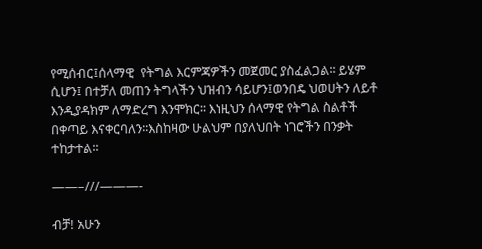የሚሰብር፤ሰላማዊ  የትግል እርምጃዎችን መጀመር ያስፈልጋል፡፡ ይሄም ሲሆን፤ በተቻለ መጠን ትግላችን ህዝብን ሳይሆን፤ወንበዴ ህወሀትን ለይቶ እንዲያዳክም ለማድረግ እንሞክር፡፡ እነዚህን ሰላማዊ የትግል ስልቶች በቀጣይ እናቀርባለን፡፡እስከዛው ሁልህም በያለህበት ነገሮችን በንቃት ተከታተል፡፡

——–///———-

ብቻ! አሁን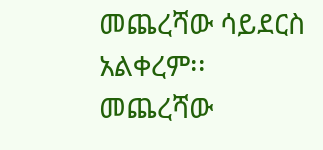መጨረሻው ሳይደርስ አልቀረም፡፡ መጨረሻው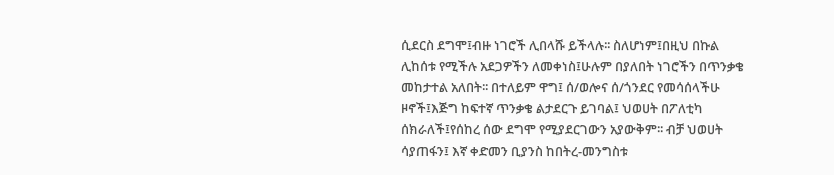ሲደርስ ደግሞ፤ብዙ ነገሮች ሊበላሹ ይችላሉ፡፡ ስለሆነም፤በዚህ በኩል ሊከሰቱ የሚችሉ አደጋዎችን ለመቀነስ፤ሁሉም በያለበት ነገሮችን በጥንቃቄ መከታተል አለበት፡፡ በተለይም ዋግ፤ ሰ/ወሎና ሰ/ጎንደር የመሳሰላችሁ ዞኖች፤እጅግ ከፍተኛ ጥንቃቄ ልታደርጉ ይገባል፤ ህወሀት በፖለቲካ ሰክራለች፤የሰከረ ሰው ደግሞ የሚያደርገውን አያውቅም፡፡ ብቻ ህወሀት ሳያጠፋን፤ እኛ ቀድመን ቢያንስ ከበትረ-መንግስቱ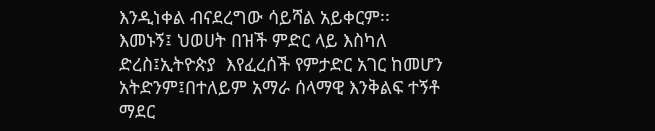እንዲነቀል ብናደረግው ሳይሻል አይቀርም፡፡ እመኑኝ፤ ህወሀት በዝች ምድር ላይ እስካለ ድረስ፤ኢትዮጵያ  እየፈረሰች የምታድር አገር ከመሆን አትድንም፤በተለይም አማራ ሰላማዊ እንቅልፍ ተኝቶ ማደር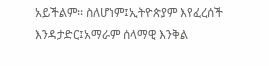አይችልም፡፡ ስለሆነም፤ኢትዮጵያም እየፈረሰች  እንዳታድር፤አማራም ሰላማዊ እንቅል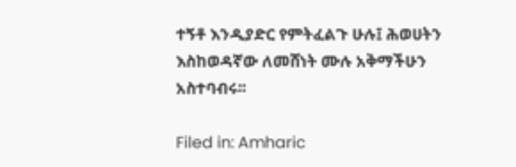ተኝቶ እንዲያድር የምትፈልጉ ሁሉ፤ ሕወሀትን እስከወዳኛው ለመሸነት ሙሉ አቅማችሁን አስተባብሩ፡፡

Filed in: Amharic